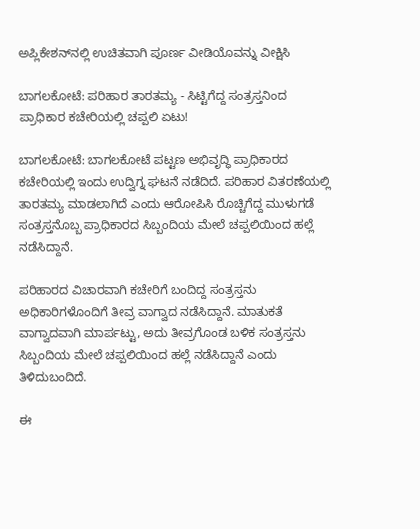ಅಪ್ಲಿಕೇಶನ್‌ನಲ್ಲಿ ಉಚಿತವಾಗಿ ಪೂರ್ಣ ವೀಡಿಯೊವನ್ನು ವೀಕ್ಷಿಸಿ

ಬಾಗಲಕೋಟೆ: ಪರಿಹಾರ ತಾರತಮ್ಯ - ಸಿಟ್ಟಿಗೆದ್ದ ಸಂತ್ರಸ್ತನಿಂದ ಪ್ರಾಧಿಕಾರ ಕಚೇರಿಯಲ್ಲಿ ಚಪ್ಪಲಿ ಏಟು!

ಬಾಗಲಕೋಟೆ: ಬಾಗಲಕೋಟೆ ಪಟ್ಟಣ ಅಭಿವೃದ್ಧಿ ಪ್ರಾಧಿಕಾರದ ಕಚೇರಿಯಲ್ಲಿ ಇಂದು ಉದ್ವಿಗ್ನ ಘಟನೆ ನಡೆದಿದೆ. ಪರಿಹಾರ ವಿತರಣೆಯಲ್ಲಿ ತಾರತಮ್ಯ ಮಾಡಲಾಗಿದೆ ಎಂದು ಆರೋಪಿಸಿ ರೊಚ್ಚಿಗೆದ್ದ ಮುಳುಗಡೆ ಸಂತ್ರಸ್ತನೊಬ್ಬ ಪ್ರಾಧಿಕಾರದ ಸಿಬ್ಬಂದಿಯ ಮೇಲೆ ಚಪ್ಪಲಿಯಿಂದ ಹಲ್ಲೆ ನಡೆಸಿದ್ದಾನೆ.

ಪರಿಹಾರದ ವಿಚಾರವಾಗಿ ಕಚೇರಿಗೆ ಬಂದಿದ್ದ ಸಂತ್ರಸ್ತನು ಅಧಿಕಾರಿಗಳೊಂದಿಗೆ ತೀವ್ರ ವಾಗ್ವಾದ ನಡೆಸಿದ್ದಾನೆ. ಮಾತುಕತೆ ವಾಗ್ವಾದವಾಗಿ ಮಾರ್ಪಟ್ಟು, ಅದು ತೀವ್ರಗೊಂಡ ಬಳಿಕ ಸಂತ್ರಸ್ತನು ಸಿಬ್ಬಂದಿಯ ಮೇಲೆ ಚಪ್ಪಲಿಯಿಂದ ಹಲ್ಲೆ ನಡೆಸಿದ್ದಾನೆ ಎಂದು ತಿಳಿದುಬಂದಿದೆ.

ಈ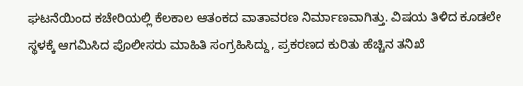ಘಟನೆಯಿಂದ ಕಚೇರಿಯಲ್ಲಿ ಕೆಲಕಾಲ ಆತಂಕದ ವಾತಾವರಣ ನಿರ್ಮಾಣವಾಗಿತ್ತು. ವಿಷಯ ತಿಳಿದ ಕೂಡಲೇ ಸ್ಥಳಕ್ಕೆ ಆಗಮಿಸಿದ ಪೊಲೀಸರು ಮಾಹಿತಿ ಸಂಗ್ರಹಿಸಿದ್ದು, ಪ್ರಕರಣದ ಕುರಿತು ಹೆಚ್ಚಿನ ತನಿಖೆ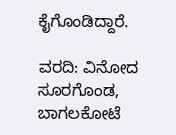ಕೈಗೊಂಡಿದ್ದಾರೆ.

ವರದಿ: ವಿನೋದ ಸೂರಗೊಂಡ, ಬಾಗಲಕೋಟೆ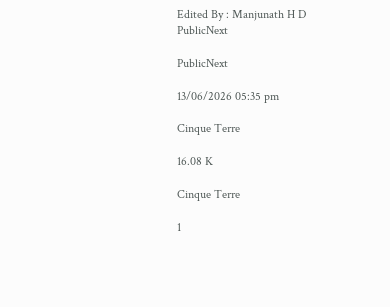Edited By : Manjunath H D
PublicNext

PublicNext

13/06/2026 05:35 pm

Cinque Terre

16.08 K

Cinque Terre

1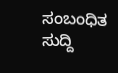ಸಂಬಂಧಿತ ಸುದ್ದಿ